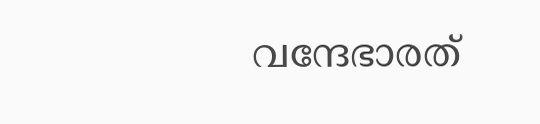വന്ദേഭാരത്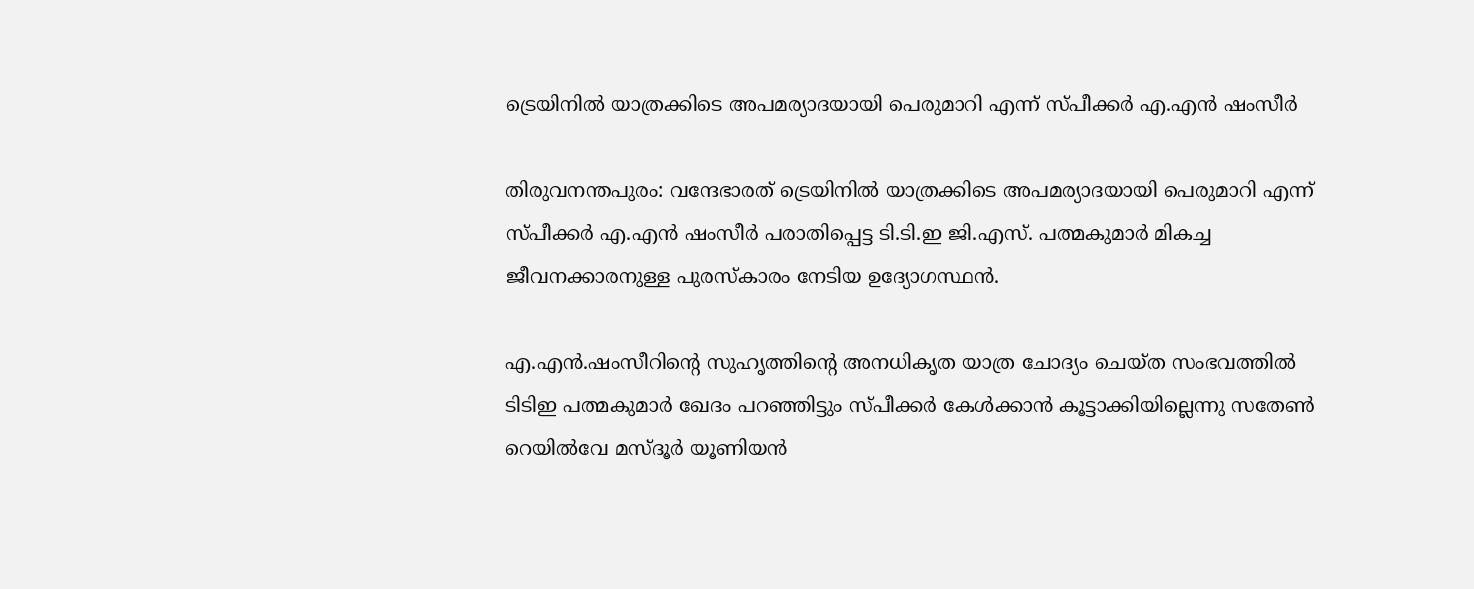ട്രെയിനില്‍ യാത്രക്കിടെ അപമര്യാദയായി പെരുമാറി എന്ന് സ്പീക്കര്‍ എ.എന്‍ ഷംസീര്‍

തിരുവനന്തപുരം: വന്ദേഭാരത് ട്രെയിനില്‍ യാത്രക്കിടെ അപമര്യാദയായി പെരുമാറി എന്ന് സ്പീക്കര്‍ എ.എന്‍ ഷംസീര്‍ പരാതിപ്പെട്ട ടി.ടി.ഇ ജി.എസ്. പത്മകുമാര്‍ മികച്ച ജീവനക്കാരനുള്ള പുരസ്‌കാരം നേടിയ ഉദ്യോഗസ്ഥന്‍.

എ.എന്‍.ഷംസീറിന്റെ സുഹൃത്തിന്റെ അനധികൃത യാത്ര ചോദ്യം ചെയ്ത സംഭവത്തില്‍ ടിടിഇ പത്മകുമാര്‍ ഖേദം പറഞ്ഞിട്ടും സ്പീക്കര്‍ കേള്‍ക്കാന്‍ കൂട്ടാക്കിയില്ലെന്നു സതേണ്‍ റെയില്‍വേ മസ്ദൂര്‍ യൂണിയന്‍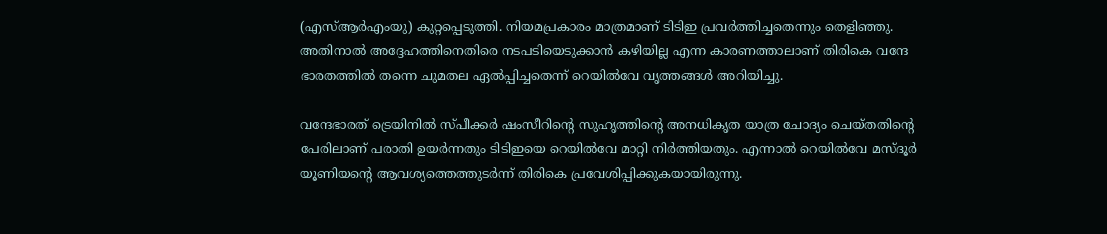(എസ്ആര്‍എംയു) കുറ്റപ്പെടുത്തി. നിയമപ്രകാരം മാത്രമാണ് ടിടിഇ പ്രവര്‍ത്തിച്ചതെന്നും തെളിഞ്ഞു. അതിനാല്‍ അദ്ദേഹത്തിനെതിരെ നടപടിയെടുക്കാന്‍ കഴിയില്ല എന്ന കാരണത്താലാണ് തിരികെ വന്ദേ ഭാരതത്തില്‍ തന്നെ ചുമതല ഏല്‍പ്പിച്ചതെന്ന് റെയില്‍വേ വൃത്തങ്ങള്‍ അറിയിച്ചു.

വന്ദേഭാരത് ട്രെയിനില്‍ സ്പീക്കര്‍ ഷംസീറിന്റെ സുഹൃത്തിന്റെ അനധികൃത യാത്ര ചോദ്യം ചെയ്തതിന്റെ പേരിലാണ് പരാതി ഉയര്‍ന്നതും ടിടിഇയെ റെയില്‍വേ മാറ്റി നിര്‍ത്തിയതും. എന്നാല്‍ റെയില്‍വേ മസ്ദൂര്‍ യൂണിയന്റെ ആവശ്യത്തെത്തുടര്‍ന്ന് തിരികെ പ്രവേശിപ്പിക്കുകയായിരുന്നു.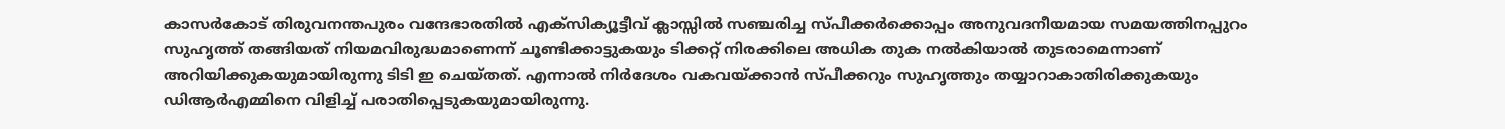കാസര്‍കോട് തിരുവനന്തപുരം വന്ദേഭാരതില്‍ എക്സിക്യൂട്ടീവ് ക്ലാസ്സില്‍ സഞ്ചരിച്ച സ്പീക്കര്‍ക്കൊപ്പം അനുവദനീയമായ സമയത്തിനപ്പുറം സുഹൃത്ത് തങ്ങിയത് നിയമവിരുദ്ധമാണെന്ന് ചൂണ്ടിക്കാട്ടുകയും ടിക്കറ്റ് നിരക്കിലെ അധിക തുക നല്‍കിയാല്‍ തുടരാമെന്നാണ് അറിയിക്കുകയുമായിരുന്നു ടിടി ഇ ചെയ്തത്. എന്നാല്‍ നിര്‍ദേശം വകവയ്ക്കാന്‍ സ്പീക്കറും സുഹൃത്തും തയ്യാറാകാതിരിക്കുകയും ഡിആര്‍എമ്മിനെ വിളിച്ച് പരാതിപ്പെടുകയുമായിരുന്നു.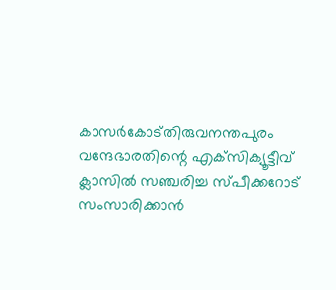കാസര്‍കോട്തിരുവനന്തപുരം വന്ദേഭാരതിന്റെ എക്‌സിക്യൂട്ടീവ് ക്ലാസില്‍ സഞ്ചരിച്ച സ്പീക്കറോട് സംസാരിക്കാന്‍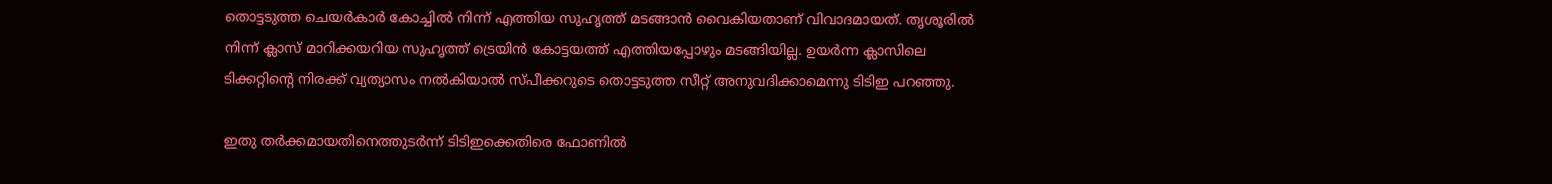തൊട്ടടുത്ത ചെയര്‍കാര്‍ കോച്ചില്‍ നിന്ന് എത്തിയ സുഹൃത്ത് മടങ്ങാന്‍ വൈകിയതാണ് വിവാദമായത്. തൃശൂരില്‍ നിന്ന് ക്ലാസ് മാറിക്കയറിയ സുഹൃത്ത് ട്രെയിന്‍ കോട്ടയത്ത് എത്തിയപ്പോഴും മടങ്ങിയില്ല. ഉയര്‍ന്ന ക്ലാസിലെ ടിക്കറ്റിന്റെ നിരക്ക് വ്യത്യാസം നല്‍കിയാല്‍ സ്പീക്കറുടെ തൊട്ടടുത്ത സീറ്റ് അനുവദിക്കാമെന്നു ടിടിഇ പറഞ്ഞു.

ഇതു തര്‍ക്കമായതിനെത്തുടര്‍ന്ന് ടിടിഇക്കെതിരെ ഫോണില്‍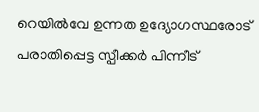റെയില്‍വേ ഉന്നത ഉദ്യോഗസ്ഥരോട് പരാതിപ്പെട്ട സ്പീക്കര്‍ പിന്നീട്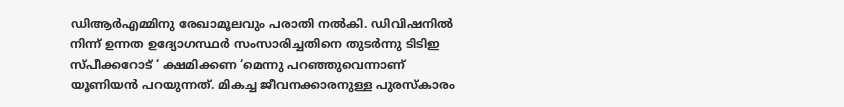ഡിആര്‍എമ്മിനു രേഖാമൂലവും പരാതി നല്‍കി. ഡിവിഷനില്‍ നിന്ന് ഉന്നത ഉദ്യോഗസ്ഥര്‍ സംസാരിച്ചതിനെ തുടര്‍ന്നു ടിടിഇ സ്പീക്കറോട് ‘ ക്ഷമിക്കണ ‘മെന്നു പറഞ്ഞുവെന്നാണ് യൂണിയന്‍ പറയുന്നത്. മികച്ച ജീവനക്കാരനുള്ള പുരസ്‌കാരം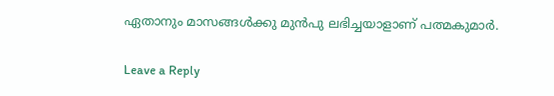ഏതാനും മാസങ്ങള്‍ക്കു മുന്‍പു ലഭിച്ചയാളാണ് പത്മകുമാര്‍.

Leave a Reply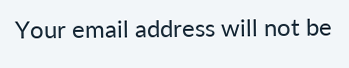Your email address will not be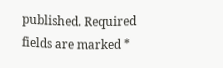published. Required fields are marked *